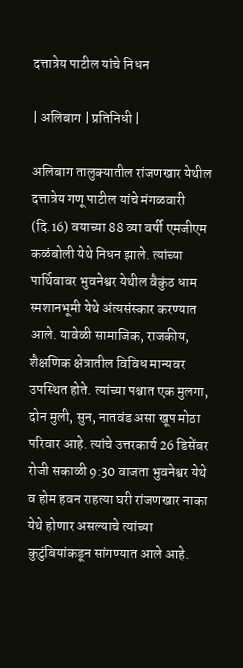दत्तात्रेय पाटील यांचे निधन

| अलिबाग | प्रतिनिधी |

अलिबाग तालुक्यातील रांजणखार येथील दत्तात्रेय गणू पाटील यांचे मंगळवारी (दि.16) वयाच्या 88 व्या वर्षी एमजीएम कळंबोली येथे निधन झाले. त्यांच्या पार्थिवावर भुवनेश्वर येथील वैकुंठ धाम स्मशानभूमी येथे अंत्यसंस्कार करण्यात आले. यावेळी सामाजिक, राजकीय, शैक्षणिक क्षेत्रातील विविध मान्यवर उपस्थित होते. त्यांच्या पश्चात एक मुलगा, दोन मुली, सुन, नातवंड असा खूप मोठा परिवार आहे. त्यांचे उत्तरकार्य 26 डिसेंबर रोजी सकाळी 9:30 वाजता भुवनेश्वर येथे व होम हवन राहत्या घरी रांजणखार नाका येथे होणार असल्याचे त्यांच्या कुटुंबियांकडून सांगण्यात आले आहे.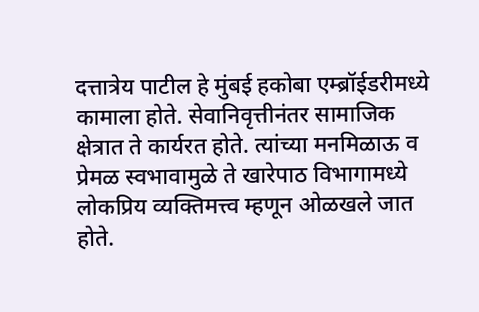दत्तात्रेय पाटील हे मुंबई हकोबा एम्ब्रॉईडरीमध्ये कामाला होते. सेवानिवृत्तीनंतर सामाजिक क्षेत्रात ते कार्यरत होते. त्यांच्या मनमिळाऊ व प्रेमळ स्वभावामुळे ते खारेपाठ विभागामध्ये लोकप्रिय व्यक्तिमत्त्व म्हणून ओळखले जात होते.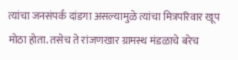त्यांचा जनसंपर्क दांडगा असल्यामुळे त्यांचा मित्रपरिवार खूप मोठा होता. तसेच ते रांजणखार ग्रामस्थ मंडळाचे बरेच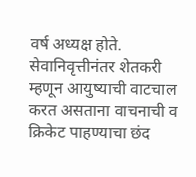वर्ष अध्यक्ष होते. सेवानिवृत्तीनंतर शेतकरी म्हणून आयुष्याची वाटचाल करत असताना वाचनाची व क्रिकेट पाहण्याचा छंद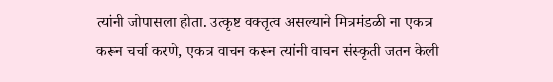त्यांनी जोपासला होता. उत्कृष्ट वक्तृत्व असल्याने मित्रमंडळी ना एकत्र करून चर्चा करणे, एकत्र वाचन करून त्यांनी वाचन संस्कृती जतन केली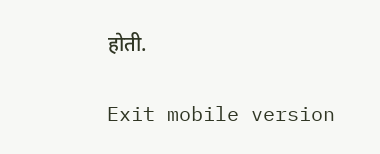होती.

Exit mobile version